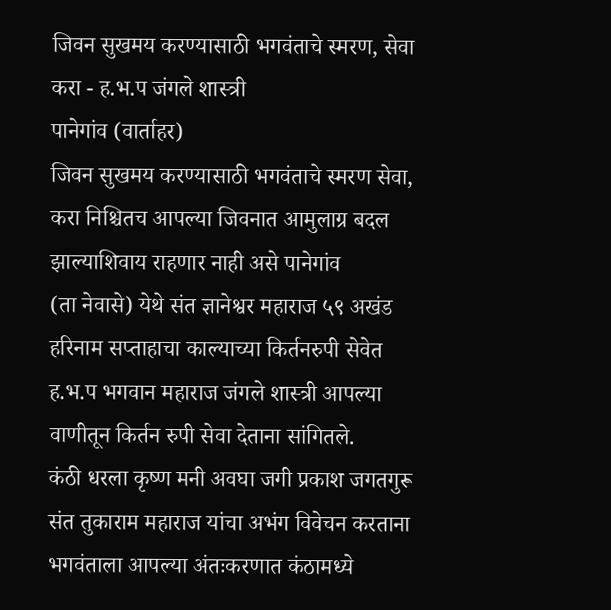जिवन सुखमय करण्यासाठी भगवंताचे स्मरण, सेवा करा - ह.भ.प जंगले शास्त्री
पानेगांव (वार्ताहर)
जिवन सुखमय करण्यासाठी भगवंताचे स्मरण सेवा, करा निश्चितच आपल्या जिवनात आमुलाग्र बदल झाल्याशिवाय राहणार नाही असे पानेगांव
(ता नेवासे) येथे संत ज्ञानेश्वर महाराज ५९ अखंड हरिनाम सप्ताहाचा काल्याच्या किर्तनरुपी सेवेत ह.भ.प भगवान महाराज जंगले शास्त्री आपल्या वाणीतून किर्तन रुपी सेवा देताना सांगितले.
कंठी धरला कृष्ण मनी अवघा जगी प्रकाश जगतगुरू संत तुकाराम महाराज यांचा अभंग विवेचन करताना भगवंताला आपल्या अंतःकरणात कंठामध्ये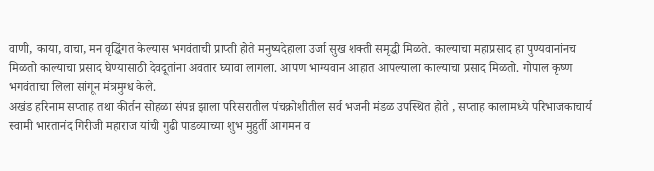वाणी, काया, वाचा, मन वृद्धिंगत केल्यास भगवंताची प्राप्ती होते मनुष्यदेहाला उर्जा सुख शक्ती समृद्धी मिळते. काल्याचा महाप्रसाद हा पुण्यवानांनच मिळतो काल्याचा प्रसाद घेण्यासाठी देवदूतांना अवतार घ्यावा लागला. आपण भाग्यवान आहात आपल्याला काल्याचा प्रसाद मिळतो. गोपाल कृष्ण भगवंताचा लिला सांगून मंत्रमुग्ध केले.
अखंड हरिनाम सप्ताह तथा कीर्तन सोहळा संपन्न झाला परिसरातील पंचक्रोशीतील सर्व भजनी मंडळ उपस्थित होते , सप्ताह कालामध्ये परिभाजकाचार्य स्वामी भारतानंद गिरीजी महाराज यांची गुढी पाडव्याच्या शुभ मुहुर्ती आगमन व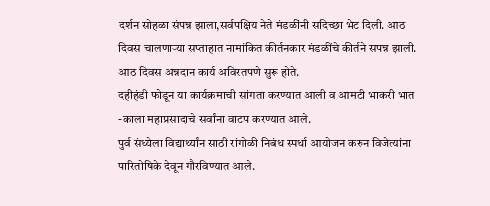दर्शन सोहळा संपन्न झाला,सर्वपक्षिय नेते मंडळींनी सदिच्छा भेट दिली. आठ दिवस चालणाऱ्या सप्ताहात नामांकित कीर्तनकार मंडळींचे कीर्तने सपन्न झाली. आठ दिवस अन्नदान कार्य अविरतपणे सुरू होते.
दहीहंडी फोडून या कार्यक्रमाची सांगता करण्यात आली व आमटी भाकरी भात -काला महाप्रसादाचे सर्वांना वाटप करण्यात आले.
पुर्व संध्येला विद्यार्थ्यांन साठी रांगोळी निबंध स्पर्धा आयोजन करुन विजेत्यांना पारितोषिके देवून गौरविण्यात आले.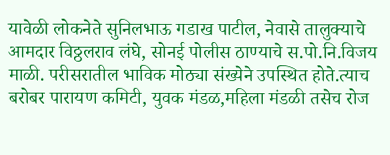यावेळी लोकनेते सुनिलभाऊ गडाख पाटील, नेवासे तालुक्याचे आमदार विठ्ठलराव लंघे, सोनई पोलीस ठाण्याचे स.पो.नि.विजय माळी. परीसरातील भाविक मोठ्या संख्येने उपस्थित होते.त्याच बरोबर पारायण कमिटी, युवक मंडळ,महिला मंडळी तसेच रोज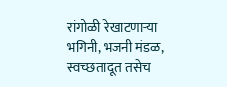रांगोळी रेखाटणाऱ्या भगिनी, भजनी मंडळ, स्वच्छतादूत तसेच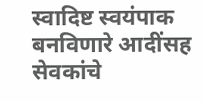स्वादिष्ट स्वयंपाक बनविणारे आदींसह सेवकांचे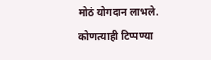मोठं योगदान लाभले.
कोणत्याही टिप्पण्या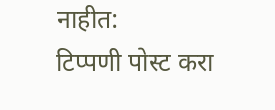नाहीत:
टिप्पणी पोस्ट करा